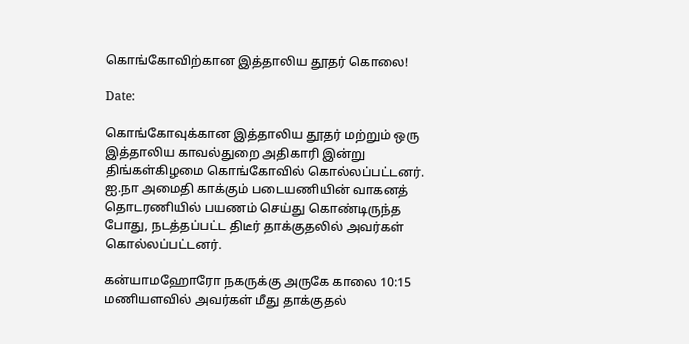கொங்கோவிற்கான இத்தாலிய தூதர் கொலை!

Date:

கொங்கோவுக்கான இத்தாலிய தூதர் மற்றும் ஒரு இத்தாலிய காவல்துறை அதிகாரி இன்று திங்கள்கிழமை கொங்கோவில் கொல்லப்பட்டனர். ஐ.நா அமைதி காக்கும் படையணியின் வாகனத் தொடரணியில் பயணம் செய்து கொண்டிருந்த போது, நடத்தப்பட்ட திடீர் தாக்குதலில் அவர்கள் கொல்லப்பட்டனர்.

கன்யாமஹோரோ நகருக்கு அருகே காலை 10:15 மணியளவில் அவர்கள் மீது தாக்குதல்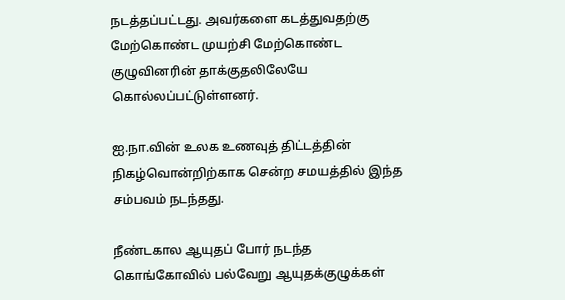நடத்தப்பட்டது. அவர்களை கடத்துவதற்கு மேற்கொண்ட முயற்சி மேற்கொண்ட குழுவினரின் தாக்குதலிலேயே கொல்லப்பட்டுள்ளனர்.

ஐ.நா.வின் உலக உணவுத் திட்டத்தின் நிகழ்வொன்றிற்காக சென்ற சமயத்தில் இந்த சம்பவம் நடந்தது.

நீண்டகால ஆயுதப் போர் நடந்த கொங்கோவில் பல்வேறு ஆயுதக்குழுக்கள்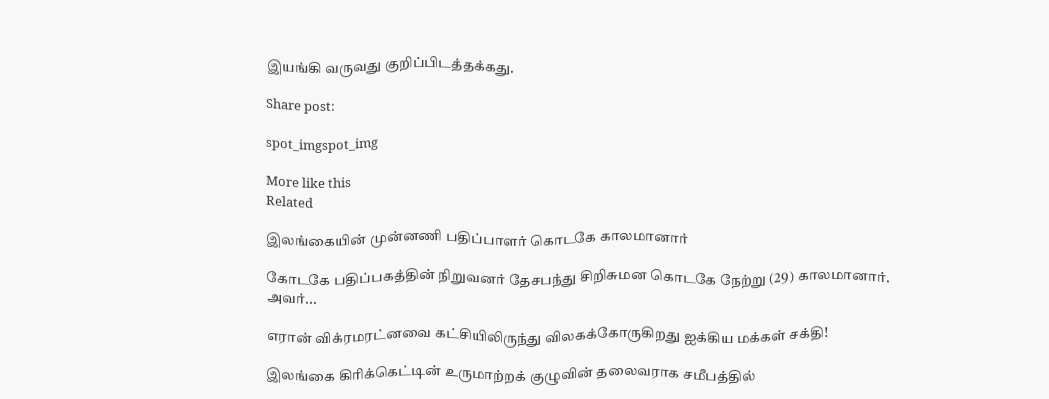இயங்கி வருவது குறிப்பிடத்தக்கது.

Share post:

spot_imgspot_img

More like this
Related

இலங்கையின் முன்னணி பதிப்பாளர் கொடகே காலமானார்

கோடகே பதிப்பகத்தின் நிறுவனர் தேசபந்து சிறிசுமன கொடகே நேற்று (29) காலமானார். அவர்...

எரான் விக்ரமரட்னவை கட்சியிலிருந்து விலகக்கோருகிறது ஐக்கிய மக்கள் சக்தி!

இலங்கை கிரிக்கெட்டின் உருமாற்றக் குழுவின் தலைவராக சமீபத்தில்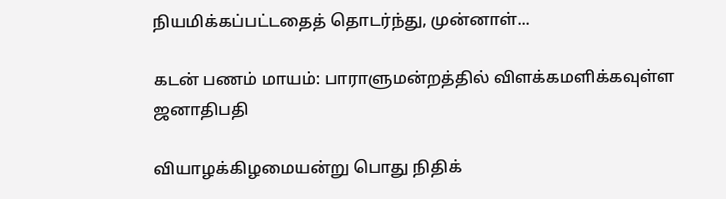நியமிக்கப்பட்டதைத் தொடர்ந்து, முன்னாள்...

கடன் பணம் மாயம்: பாராளுமன்றத்தில் விளக்கமளிக்கவுள்ள ஜனாதிபதி

வியாழக்கிழமையன்று பொது நிதிக்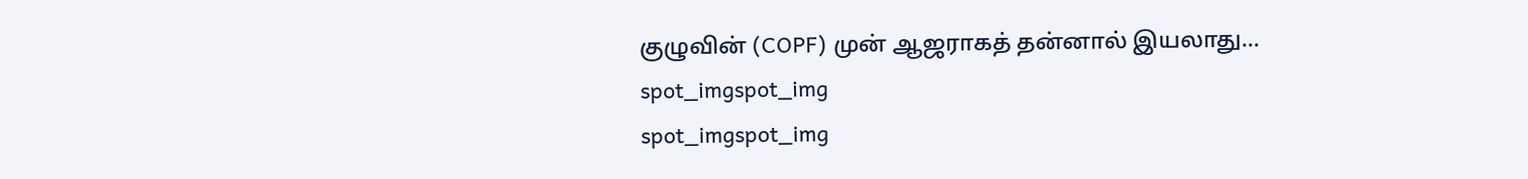குழுவின் (COPF) முன் ஆஜராகத் தன்னால் இயலாது...
spot_imgspot_img
spot_imgspot_img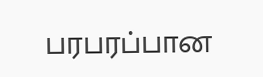பரபரப்பான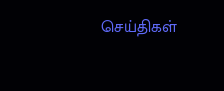செய்திகள்